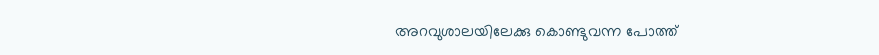അറവുശാലയിലേക്കു കൊണ്ടുവന്ന പോത്ത്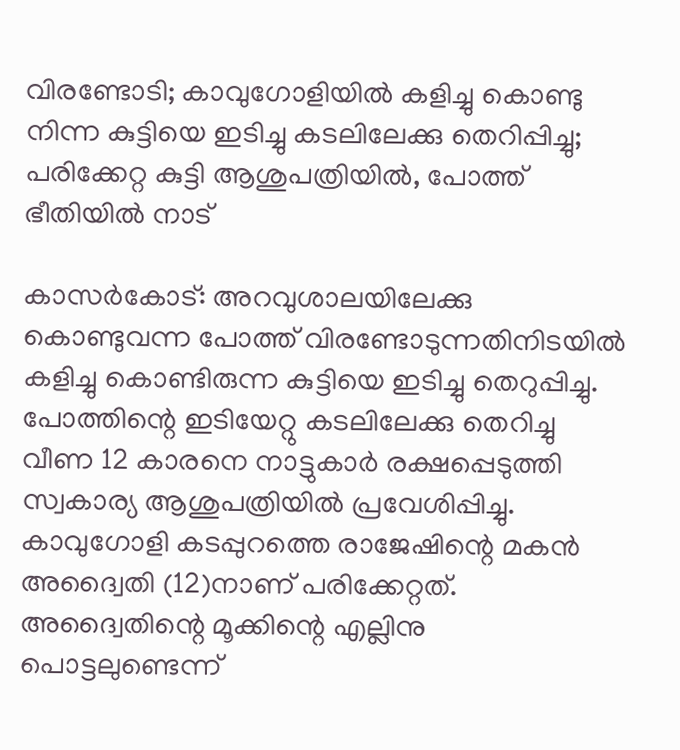വിരണ്ടോടി; കാവുഗോളിയില്‍ കളിച്ചു കൊണ്ടു നിന്ന കുട്ടിയെ ഇടിച്ചു കടലിലേക്കു തെറിപ്പിച്ചു; പരിക്കേറ്റ കുട്ടി ആശുപത്രിയില്‍, പോത്ത് ഭീതിയില്‍ നാട്

കാസര്‍കോട്: അറവുശാലയിലേക്കു കൊണ്ടുവന്ന പോത്ത് വിരണ്ടോടുന്നതിനിടയില്‍ കളിച്ചു കൊണ്ടിരുന്ന കുട്ടിയെ ഇടിച്ചു തെറുപ്പിച്ചു. പോത്തിന്റെ ഇടിയേറ്റു കടലിലേക്കു തെറിച്ചു വീണ 12 കാരനെ നാട്ടുകാര്‍ രക്ഷപ്പെടുത്തി സ്വകാര്യ ആശുപത്രിയില്‍ പ്രവേശിപ്പിച്ചു. കാവുഗോളി കടപ്പുറത്തെ രാജേഷിന്റെ മകന്‍ അദ്വൈതി (12)നാണ് പരിക്കേറ്റത്. അദ്വൈതിന്റെ മൂക്കിന്റെ എല്ലിനു പൊട്ടലുണ്ടെന്ന്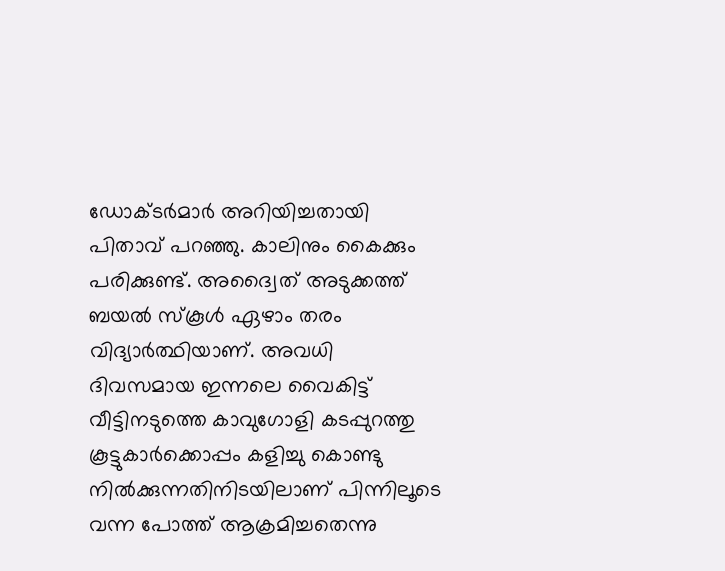ഡോക്ടര്‍മാര്‍ അറിയിച്ചതായി പിതാവ് പറഞ്ഞു. കാലിനും കൈക്കും പരിക്കുണ്ട്. അദ്വൈത് അടുക്കത്ത് ബയല്‍ സ്‌കൂള്‍ ഏഴാം തരം വിദ്യാര്‍ത്ഥിയാണ്. അവധി ദിവസമായ ഇന്നലെ വൈകിട്ട് വീട്ടിനടുത്തെ കാവുഗോളി കടപ്പുറത്തു കൂട്ടുകാര്‍ക്കൊപ്പം കളിച്ചു കൊണ്ടു നില്‍ക്കുന്നതിനിടയിലാണ് പിന്നിലൂടെ വന്ന പോത്ത് ആക്രമിച്ചതെന്നു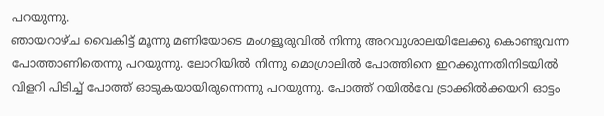പറയുന്നു.
ഞായറാഴ്ച വൈകിട്ട് മൂന്നു മണിയോടെ മംഗളൂരുവില്‍ നിന്നു അറവുശാലയിലേക്കു കൊണ്ടുവന്ന പോത്താണിതെന്നു പറയുന്നു. ലോറിയില്‍ നിന്നു മൊഗ്രാലില്‍ പോത്തിനെ ഇറക്കുന്നതിനിടയില്‍ വിളറി പിടിച്ച് പോത്ത് ഓടുകയായിരുന്നെന്നു പറയുന്നു. പോത്ത് റയില്‍വേ ട്രാക്കില്‍ക്കയറി ഓട്ടം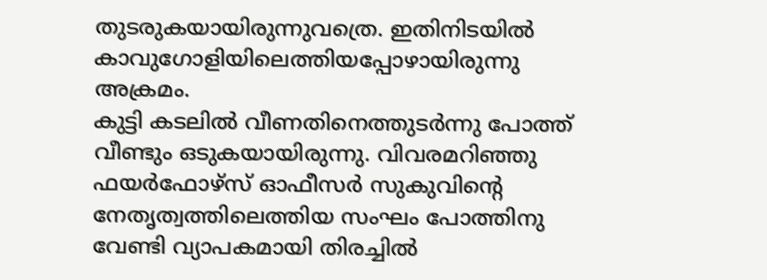തുടരുകയായിരുന്നുവത്രെ. ഇതിനിടയില്‍ കാവുഗോളിയിലെത്തിയപ്പോഴായിരുന്നു അക്രമം.
കുട്ടി കടലില്‍ വീണതിനെത്തുടര്‍ന്നു പോത്ത് വീണ്ടും ഒടുകയായിരുന്നു. വിവരമറിഞ്ഞു ഫയര്‍ഫോഴ്‌സ് ഓഫീസര്‍ സുകുവിന്റെ നേതൃത്വത്തിലെത്തിയ സംഘം പോത്തിനു വേണ്ടി വ്യാപകമായി തിരച്ചില്‍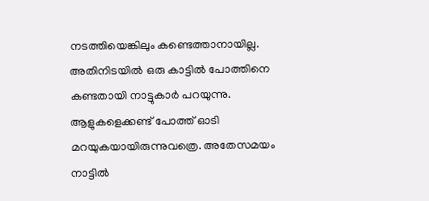നടത്തിയെങ്കിലും കണ്ടെത്താനായില്ല. അതിനിടയില്‍ ഒരു കാട്ടില്‍ പോത്തിനെ കണ്ടതായി നാട്ടുകാര്‍ പറയുന്നു. ആളുകളെക്കണ്ട് പോത്ത് ഓടി മറയുകയായിരുന്നുവത്രെ. അതേസമയം നാട്ടില്‍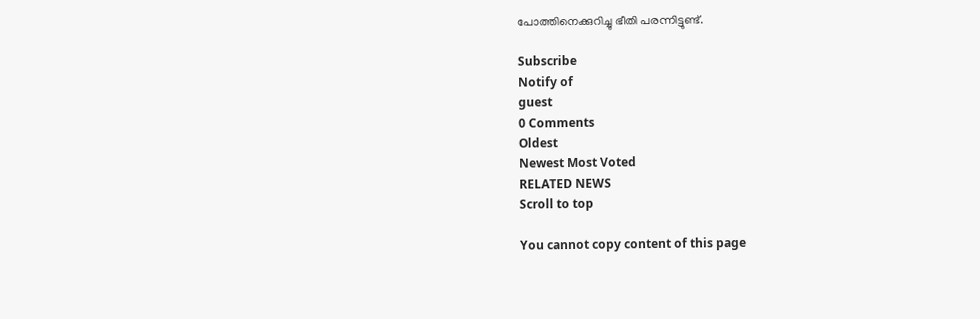പോത്തിനെക്കുറിച്ചു ഭീതി പരന്നിട്ടുണ്ട്.

Subscribe
Notify of
guest
0 Comments
Oldest
Newest Most Voted
RELATED NEWS
Scroll to top

You cannot copy content of this page